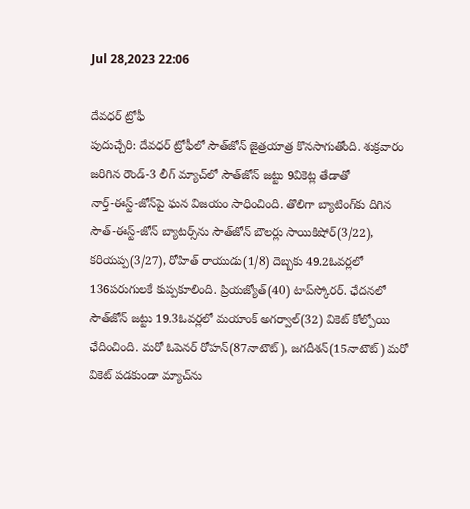Jul 28,2023 22:06

దేవధర్‌ ట్రోఫీ
పుదుచ్చేరి: దేవధర్‌ ట్రోఫీలో సౌత్‌జోన్‌ జైత్రయాత్ర కొనసాగుతోంది. శుక్రవారం జరిగిన రౌండ్‌-3 లీగ్‌ మ్యాచ్‌లో సౌత్‌జోన్‌ జట్టు 9వికెట్ల తేడాతో నార్త్‌-ఈస్ట్‌-జోన్‌పై ఘన విజయం సాధించింది. తొలిగా బ్యాటింగ్‌కు దిగిన సౌత్‌-ఈస్ట్‌-జోన్‌ బ్యాటర్స్‌ను సౌత్‌జోన్‌ బౌలర్లు సాయికిషోర్‌(3/22), కరియప్ప(3/27), రోహిత్‌ రాయుడు(1/8) దెబ్బకు 49.2ఓవర్లలో 136పరుగులకే కుప్పకూలింది. ప్రియజ్యోత్‌(40) టాప్‌స్కోరర్‌. ఛేదనలో సౌత్‌జోన్‌ జట్టు 19.3ఓవర్లలో మయాంక్‌ అగర్వాల్‌(32) వికెట్‌ కోల్పోయి ఛేదించింది. మరో ఓపెనర్‌ రోహన్‌(87నాటౌట్‌), జగదీశన్‌(15నాటౌట్‌) మరో వికెట్‌ పడకుండా మ్యాచ్‌ను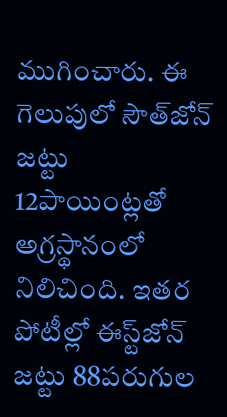ముగించారు. ఈ గెలుపులో సౌత్‌జోన్‌ జట్టు 12పాయింట్లతో అగ్రస్థానంలో నిలిచింది. ఇతర పోటీల్లో ఈస్ట్‌జోన్‌ జట్టు 88పరుగుల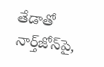తేడాతో నార్త్‌జోన్‌పై,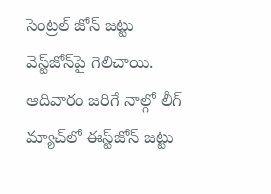సెంట్రల్‌ జోన్‌ జట్టు వెస్ట్‌జోన్‌పై గెలిచాయి. ఆదివారం జరిగే నాల్గో లీగ్‌ మ్యాచ్‌లో ఈస్ట్‌జోన్‌ జట్టు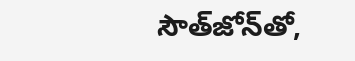సౌత్‌జోన్‌తో,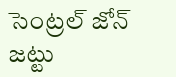సెంట్రల్‌ జోన్‌ జట్టు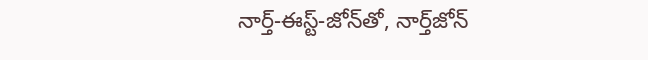నార్త్‌-ఈస్ట్‌-జోన్‌తో, నార్త్‌జోన్‌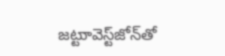జట్టుావెస్ట్‌జోన్‌తో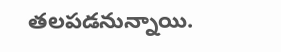తలపడనున్నాయి.